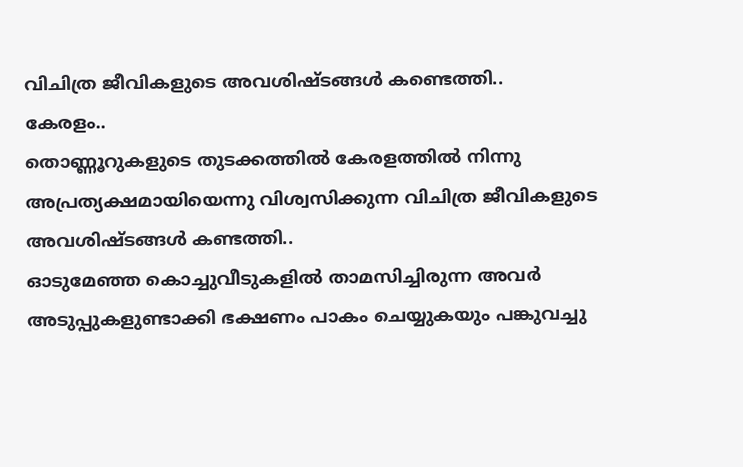വിചിത്ര ജീവികളുടെ അവശിഷ്ടങ്ങൾ കണ്ടെത്തി..
കേരളം..
തൊണ്ണൂറുകളുടെ തുടക്കത്തിൽ കേരളത്തിൽ നിന്നു അപ്രത്യക്ഷമായിയെന്നു വിശ്വസിക്കുന്ന വിചിത്ര ജീവികളുടെ അവശിഷ്ടങ്ങൾ കണ്ടത്തി..
ഓടുമേഞ്ഞ കൊച്ചുവീടുകളിൽ താമസിച്ചിരുന്ന അവർ അടുപ്പുകളുണ്ടാക്കി ഭക്ഷണം പാകം ചെയ്യുകയും പങ്കുവച്ചു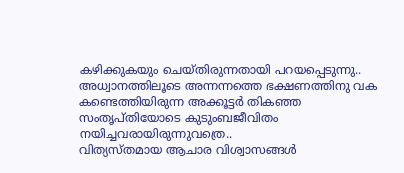കഴിക്കുകയും ചെയ്തിരുന്നതായി പറയപ്പെടുന്നു..
അധ്വാനത്തിലൂടെ അന്നന്നത്തെ ഭക്ഷണത്തിനു വക കണ്ടെത്തിയിരുന്ന അക്കൂട്ടർ തികഞ്ഞ സംതൃപ്തിയോടെ കുടുംബജീവിതം നയിച്ചവരായിരുന്നുവത്രെ..
വിത്യസ്തമായ ആചാര വിശ്വാസങ്ങൾ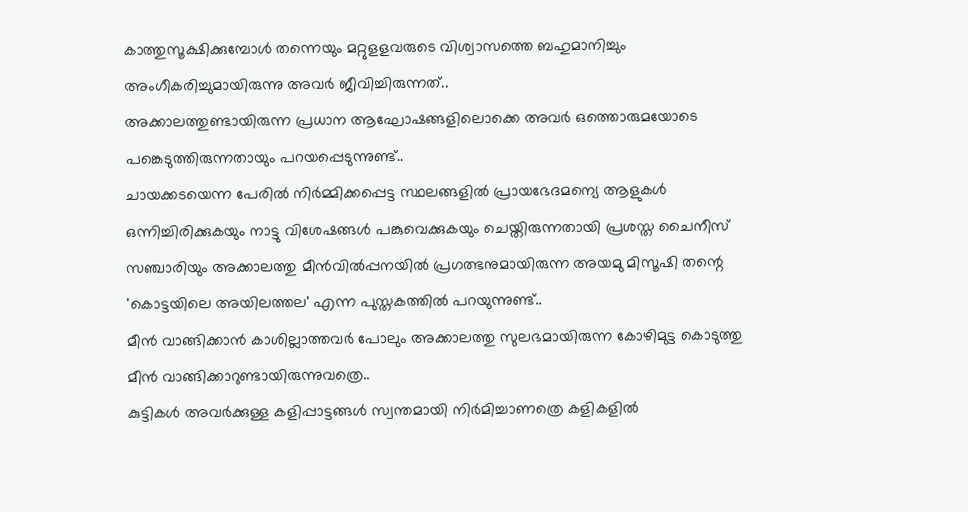കാത്തുസൂക്ഷിക്കുമ്പോൾ തന്നെയും മറ്റുളളവരുടെ വിശ്വാസത്തെ ബഹുമാനിച്ചും അംഗീകരിച്ചുമായിരുന്നു അവർ ജീവിച്ചിരുന്നത്..
അക്കാലത്തുണ്ടായിരുന്ന പ്രധാന ആഘോഷങ്ങളിലൊക്കെ അവർ ഒത്തൊരുമയോടെ പങ്കെടുത്തിരുന്നതായും പറയപ്പെടുന്നുണ്ട്..
ചായക്കടയെന്ന പേരിൽ നിർമ്മിക്കപ്പെട്ട സ്ഥലങ്ങളിൽ പ്രായഭേദമന്യെ ആളുകൾ ഒന്നിച്ചിരിക്കുകയും നാട്ടു വിശേഷങ്ങൾ പങ്കുവെക്കുകയും ചെയ്തിരുന്നതായി പ്രശസ്ത ചൈനീസ് സഞ്ചാരിയും അക്കാലത്തു മീൻവിൽപ്പനയിൽ പ്രഗത്ഭനുമായിരുന്ന അയമു മിസൂഷി തന്റെ 'കൊട്ടയിലെ അയിലത്തല' എന്ന പുസ്തകത്തിൽ പറയുന്നുണ്ട്..
മീൻ വാങ്ങിക്കാൻ കാശില്ലാത്തവർ പോലും അക്കാലത്തു സുലഭമായിരുന്ന കോഴിമുട്ട കൊടുത്തു മീൻ വാങ്ങിക്കാറുണ്ടായിരുന്നുവത്രെ..
കുട്ടികൾ അവർക്കുള്ള കളിപ്പാട്ടങ്ങൾ സ്വന്തമായി നിർമിച്ചാണത്രെ കളികളിൽ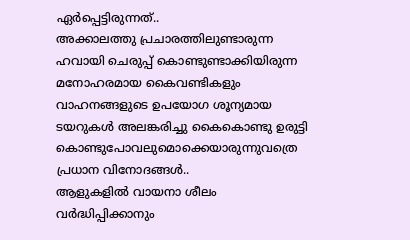ഏർപ്പെട്ടിരുന്നത്..
അക്കാലത്തു പ്രചാരത്തിലുണ്ടാരുന്ന ഹവായി ചെരുപ്പ് കൊണ്ടുണ്ടാക്കിയിരുന്ന മനോഹരമായ കൈവണ്ടികളും വാഹനങ്ങളുടെ ഉപയോഗ ശൂന്യമായ ടയറുകൾ അലങ്കരിച്ചു കൈകൊണ്ടു ഉരുട്ടി കൊണ്ടുപോവലുമൊക്കെയാരുന്നുവത്രെ പ്രധാന വിനോദങ്ങൾ..
ആളുകളിൽ വായനാ ശീലം വർദ്ധിപ്പിക്കാനും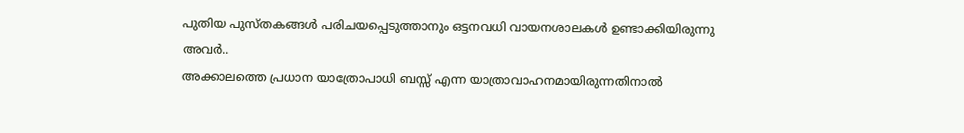പുതിയ പുസ്തകങ്ങൾ പരിചയപ്പെടുത്താനും ഒട്ടനവധി വായനശാലകൾ ഉണ്ടാക്കിയിരുന്നു അവർ..
അക്കാലത്തെ പ്രധാന യാത്രോപാധി ബസ്സ് എന്ന യാത്രാവാഹനമായിരുന്നതിനാൽ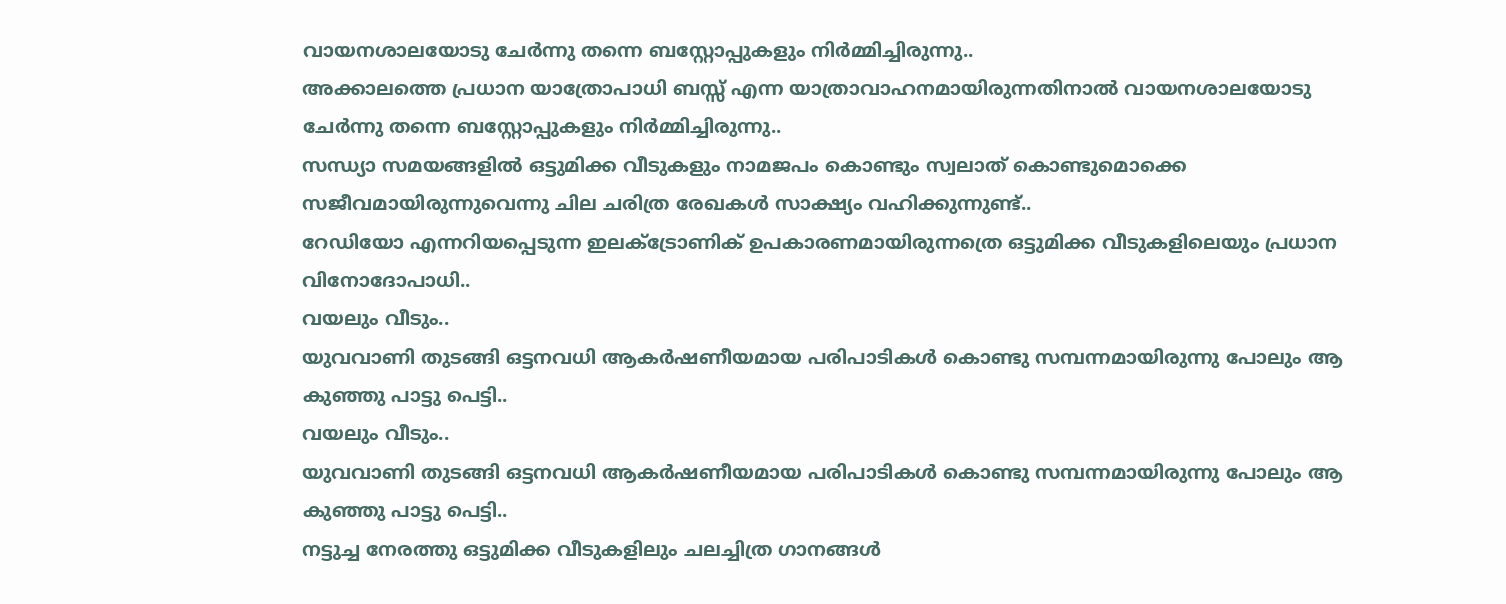വായനശാലയോടു ചേർന്നു തന്നെ ബസ്റ്റോപ്പുകളും നിർമ്മിച്ചിരുന്നു..
അക്കാലത്തെ പ്രധാന യാത്രോപാധി ബസ്സ് എന്ന യാത്രാവാഹനമായിരുന്നതിനാൽ വായനശാലയോടു ചേർന്നു തന്നെ ബസ്റ്റോപ്പുകളും നിർമ്മിച്ചിരുന്നു..
സന്ധ്യാ സമയങ്ങളിൽ ഒട്ടുമിക്ക വീടുകളും നാമജപം കൊണ്ടും സ്വലാത് കൊണ്ടുമൊക്കെ സജീവമായിരുന്നുവെന്നു ചില ചരിത്ര രേഖകൾ സാക്ഷ്യം വഹിക്കുന്നുണ്ട്..
റേഡിയോ എന്നറിയപ്പെടുന്ന ഇലക്ട്രോണിക് ഉപകാരണമായിരുന്നത്രെ ഒട്ടുമിക്ക വീടുകളിലെയും പ്രധാന വിനോദോപാധി..
വയലും വീടും..
യുവവാണി തുടങ്ങി ഒട്ടനവധി ആകർഷണീയമായ പരിപാടികൾ കൊണ്ടു സമ്പന്നമായിരുന്നു പോലും ആ കുഞ്ഞു പാട്ടു പെട്ടി..
വയലും വീടും..
യുവവാണി തുടങ്ങി ഒട്ടനവധി ആകർഷണീയമായ പരിപാടികൾ കൊണ്ടു സമ്പന്നമായിരുന്നു പോലും ആ കുഞ്ഞു പാട്ടു പെട്ടി..
നട്ടുച്ച നേരത്തു ഒട്ടുമിക്ക വീടുകളിലും ചലച്ചിത്ര ഗാനങ്ങൾ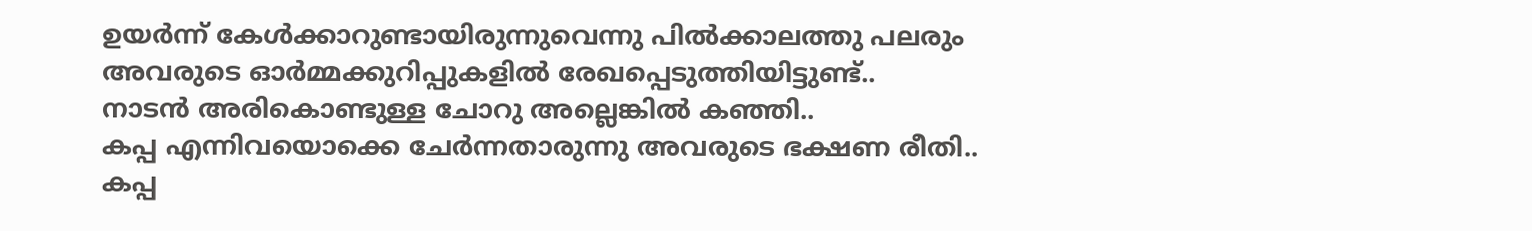ഉയർന്ന് കേൾക്കാറുണ്ടായിരുന്നുവെന്നു പിൽക്കാലത്തു പലരും അവരുടെ ഓർമ്മക്കുറിപ്പുകളിൽ രേഖപ്പെടുത്തിയിട്ടുണ്ട്..
നാടൻ അരികൊണ്ടുള്ള ചോറു അല്ലെങ്കിൽ കഞ്ഞി..
കപ്പ എന്നിവയൊക്കെ ചേർന്നതാരുന്നു അവരുടെ ഭക്ഷണ രീതി..
കപ്പ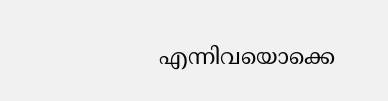എന്നിവയൊക്കെ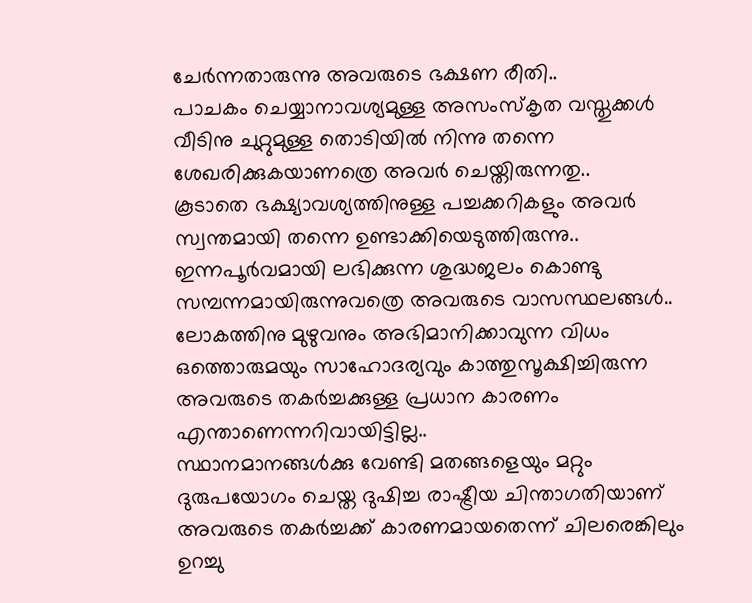ചേർന്നതാരുന്നു അവരുടെ ഭക്ഷണ രീതി..
പാചകം ചെയ്യാനാവശ്യമുള്ള അസംസ്കൃത വസ്തുക്കൾ വീടിനു ചുറ്റുമുള്ള തൊടിയിൽ നിന്നു തന്നെ ശേഖരിക്കുകയാണത്രെ അവർ ചെയ്തിരുന്നതു..
കൂടാതെ ഭക്ഷ്യാവശ്യത്തിനുള്ള പച്ചക്കറികളും അവർ സ്വന്തമായി തന്നെ ഉണ്ടാക്കിയെടുത്തിരുന്നു..
ഇന്നപൂർവമായി ലഭിക്കുന്ന ശുദ്ധജലം കൊണ്ടു സമ്പന്നമായിരുന്നുവത്രെ അവരുടെ വാസസ്ഥലങ്ങൾ..
ലോകത്തിനു മുഴുവനും അഭിമാനിക്കാവുന്ന വിധം ഒത്തൊരുമയും സാഹോദര്യവും കാത്തുസൂക്ഷിച്ചിരുന്ന അവരുടെ തകർച്ചക്കുള്ള പ്രധാന കാരണം എന്താണെന്നറിവായിട്ടില്ല..
സ്ഥാനമാനങ്ങൾക്കു വേണ്ടി മതങ്ങളെയും മറ്റും ദുരുപയോഗം ചെയ്ത ദുഷിച്ച രാഷ്ട്രീയ ചിന്താഗതിയാണ് അവരുടെ തകർച്ചക്ക് കാരണമായതെന്ന് ചിലരെങ്കിലും ഉറച്ചു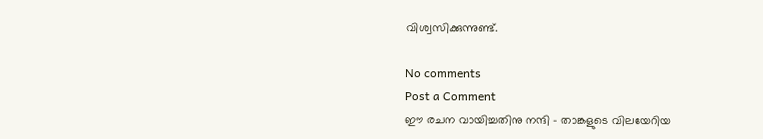വിശ്വസിക്കുന്നുണ്ട്.

No comments
Post a Comment
ഈ രചന വായിച്ചതിനു നന്ദി - താങ്കളുടെ വിലയേറിയ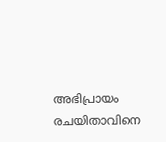അഭിപ്രായം രചയിതാവിനെ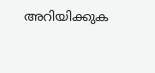അറിയിക്കുക